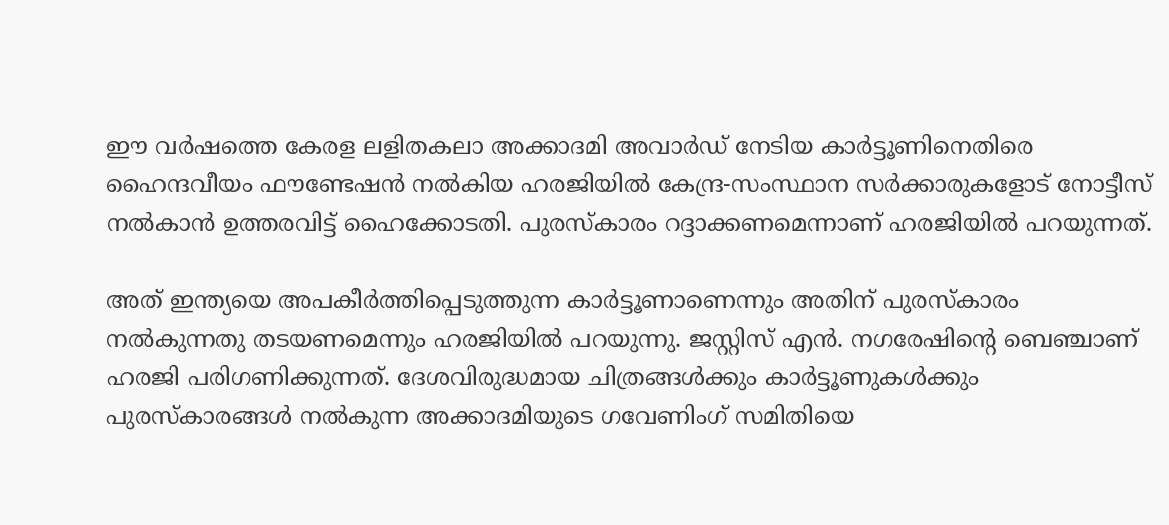ഈ വര്‍ഷത്തെ കേരള ലളിതകലാ അക്കാദമി അവാര്‍ഡ് നേടിയ കാര്‍ട്ടൂണിനെതിരെ ഹൈന്ദവീയം ഫൗണ്ടേഷന്‍ നല്‍കിയ ഹരജിയില്‍ കേന്ദ്ര-സംസ്ഥാന സര്‍ക്കാരുകളോട് നോട്ടീസ് നല്‍കാന്‍ ഉത്തരവിട്ട് ഹൈക്കോടതി. പുരസ്‌കാരം റദ്ദാക്കണമെന്നാണ് ഹരജിയില്‍ പറയുന്നത്.

അത് ഇന്ത്യയെ അപകീര്‍ത്തിപ്പെടുത്തുന്ന കാര്‍ട്ടൂണാണെന്നും അതിന് പുരസ്‌കാരം നല്‍കുന്നതു തടയണമെന്നും ഹരജിയില്‍ പറയുന്നു. ജസ്റ്റിസ് എന്‍. നഗരേഷിന്റെ ബെഞ്ചാണ് ഹരജി പരിഗണിക്കുന്നത്. ദേശവിരുദ്ധമായ ചിത്രങ്ങള്‍ക്കും കാര്‍ട്ടൂണുകള്‍ക്കും പുരസ്‌കാരങ്ങള്‍ നല്‍കുന്ന അക്കാദമിയുടെ ഗവേണിംഗ് സമിതിയെ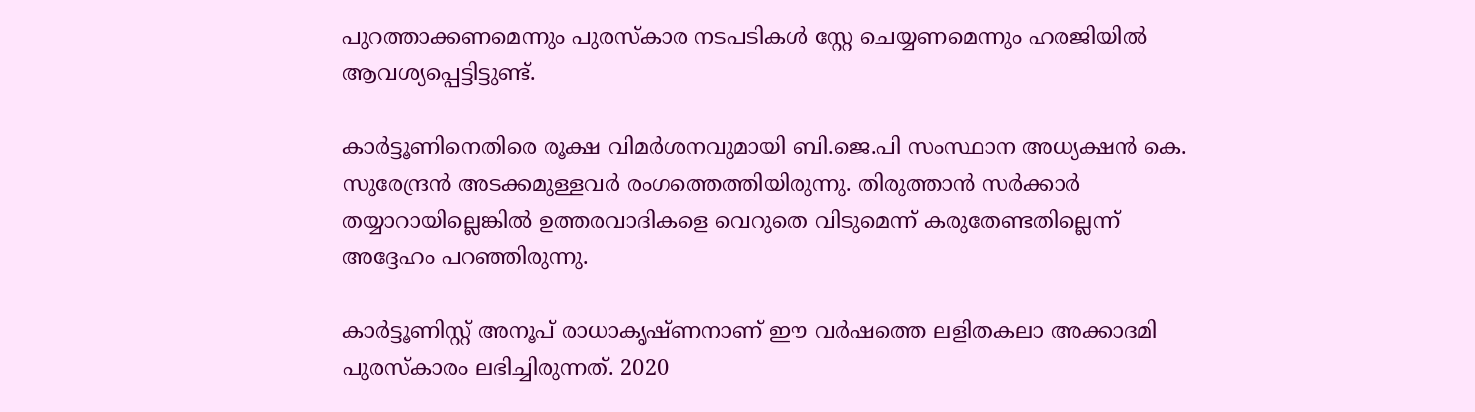പുറത്താക്കണമെന്നും പുരസ്‌കാര നടപടികള്‍ സ്റ്റേ ചെയ്യണമെന്നും ഹരജിയില്‍ ആവശ്യപ്പെട്ടിട്ടുണ്ട്.

കാര്‍ട്ടൂണിനെതിരെ രൂക്ഷ വിമര്‍ശനവുമായി ബി.ജെ.പി സംസ്ഥാന അധ്യക്ഷന്‍ കെ. സുരേന്ദ്രന്‍ അടക്കമുള്ളവര്‍ രംഗത്തെത്തിയിരുന്നു. തിരുത്താന്‍ സര്‍ക്കാര്‍ തയ്യാറായില്ലെങ്കില്‍ ഉത്തരവാദികളെ വെറുതെ വിടുമെന്ന് കരുതേണ്ടതില്ലെന്ന് അദ്ദേഹം പറഞ്ഞിരുന്നു.

കാര്‍ട്ടൂണിസ്റ്റ് അനൂപ് രാധാകൃഷ്ണനാണ് ഈ വര്‍ഷത്തെ ലളിതകലാ അക്കാദമി പുരസ്‌കാരം ലഭിച്ചിരുന്നത്. 2020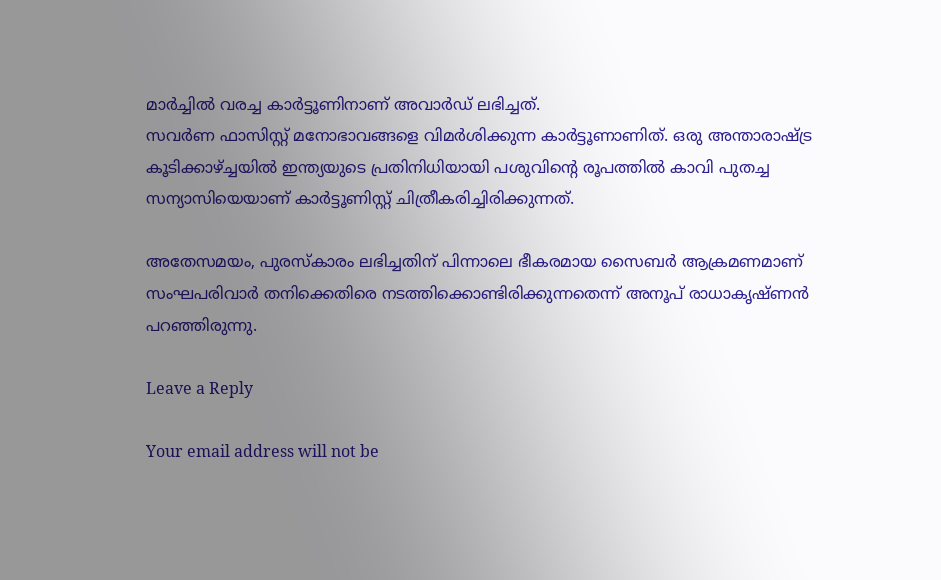മാര്‍ച്ചില്‍ വരച്ച കാര്‍ട്ടൂണിനാണ് അവാര്‍ഡ് ലഭിച്ചത്.
സവര്‍ണ ഫാസിസ്റ്റ് മനോഭാവങ്ങളെ വിമര്‍ശിക്കുന്ന കാര്‍ട്ടൂണാണിത്. ഒരു അന്താരാഷ്ട്ര കൂടിക്കാഴ്ച്ചയില്‍ ഇന്ത്യയുടെ പ്രതിനിധിയായി പശുവിന്റെ രൂപത്തില്‍ കാവി പുതച്ച സന്യാസിയെയാണ് കാര്‍ട്ടൂണിസ്റ്റ് ചിത്രീകരിച്ചിരിക്കുന്നത്.

അതേസമയം, പുരസ്‌കാരം ലഭിച്ചതിന് പിന്നാലെ ഭീകരമായ സൈബര്‍ ആക്രമണമാണ് സംഘപരിവാര്‍ തനിക്കെതിരെ നടത്തിക്കൊണ്ടിരിക്കുന്നതെന്ന് അനൂപ് രാധാകൃഷ്ണന്‍ പറഞ്ഞിരുന്നു.

Leave a Reply

Your email address will not be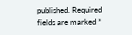published. Required fields are marked *